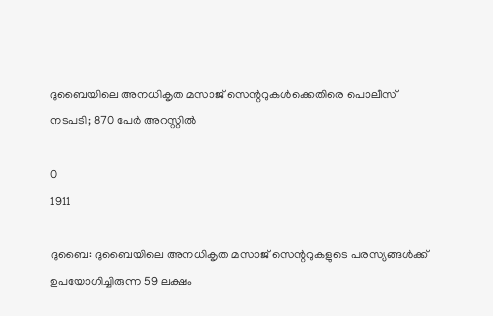ദുബൈയിലെ അനധികൃത മസാജ് സെന്ററുകള്‍ക്കെതിരെ പൊലീസ് നടപടി; 870 പേര്‍ അറസ്റ്റില്‍

0
1911

ദുബൈ: ദുബൈയിലെ അനധികൃത മസാജ് സെന്ററുകളുടെ പരസ്യങ്ങള്‍ക്ക് ഉപയോഗിച്ചിരുന്ന 59 ലക്ഷം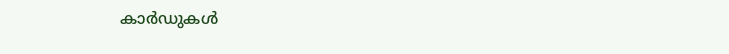കാര്‍ഡുകള്‍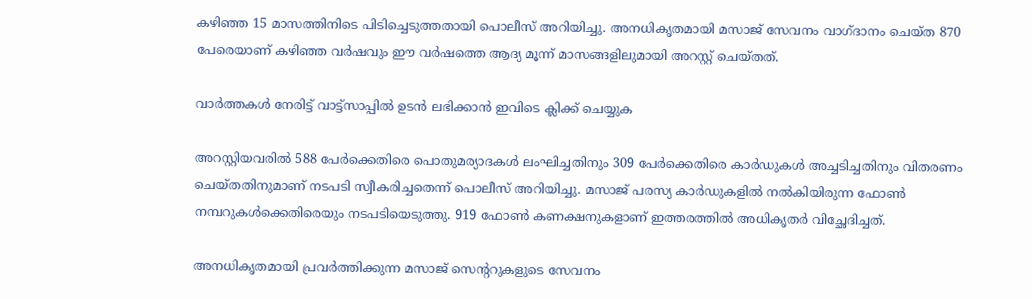കഴിഞ്ഞ 15 മാസത്തിനിടെ പിടിച്ചെടുത്തതായി പൊലീസ് അറിയിച്ചു. അനധികൃതമായി മസാജ് സേവനം വാഗ്ദാനം ചെയ്‍ത 870 പേരെയാണ് കഴിഞ്ഞ വര്‍ഷവും ഈ വര്‍ഷത്തെ ആദ്യ മൂന്ന് മാസങ്ങളിലുമായി അറസ്റ്റ് ചെയ്‍തത്.

വാർത്തകൾ നേരിട്ട് വാട്ട്സാപ്പിൽ ഉടൻ ലഭിക്കാൻ ഇവിടെ ക്ലിക്ക് ചെയ്യുക

അറസ്റ്റിയവരില്‍ 588 പേര്‍ക്കെതിരെ പൊതുമര്യാദകള്‍ ലംഘിച്ചതിനും 309 പേര്‍ക്കെതിരെ കാര്‍ഡുകള്‍ അച്ചടിച്ചതിനും വിതരണം ചെയ്‍തതിനുമാണ് നടപടി സ്വീകരിച്ചതെന്ന് പൊലീസ് അറിയിച്ചു. മസാജ് പരസ്യ കാര്‍ഡുകളില്‍ നല്‍കിയിരുന്ന ഫോണ്‍ നമ്പറുകള്‍ക്കെതിരെയും നടപടിയെടുത്തു. 919 ഫോണ്‍ കണക്ഷനുകളാണ് ഇത്തരത്തില്‍ അധികൃതര്‍ വിച്ഛേദിച്ചത്.

അനധികൃതമായി പ്രവര്‍ത്തിക്കുന്ന മസാജ് സെന്ററുകളുടെ സേവനം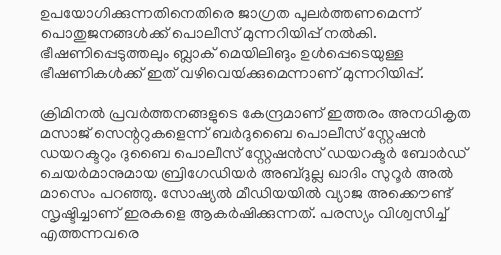ഉപയോഗിക്കുന്നതിനെതിരെ ജാഗ്രത പുലര്‍ത്തണമെന്ന് പൊതുജനങ്ങള്‍ക്ക് പൊലീസ് മുന്നറിയിപ്പ് നല്‍കി. ഭീഷണിപ്പെടുത്തലും ബ്ലാക് മെയിലിങും ഉള്‍പ്പെടെയുള്ള ഭീഷണികള്‍ക്ക് ഇത് വഴിവെയ്‍ക്കുമെന്നാണ് മുന്നറിയിപ്പ്.

ക്രിമിനല്‍ പ്രവര്‍ത്തനങ്ങളുടെ കേന്ദ്രമാണ് ഇത്തരം അനധികൃത മസാജ് സെന്ററുകളെന്ന് ബര്‍ദുബൈ പൊലീസ് സ്റ്റേഷന്‍ ഡയറക്ടറും ദുബൈ പൊലീസ് സ്റ്റേഷന്‍സ് ഡയറക്ടര്‍ ബോര്‍ഡ് ചെയര്‍മാനുമായ ബ്രിഗേഡിയര്‍ അബ്‍ദുല്ല ഖാദിം സുറൂര്‍ അല്‍ മാസെം പറഞ്ഞു. സോഷ്യല്‍ മീഡിയയില്‍ വ്യാജ അക്കൌണ്ട് സൃഷ്ടിച്ചാണ് ഇരകളെ ആകര്‍ഷിക്കുന്നത്. പരസ്യം വിശ്വസിച്ച് എത്തന്നവരെ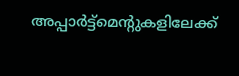അപ്പാര്‍ട്ട്മെന്റുകളിലേക്ക്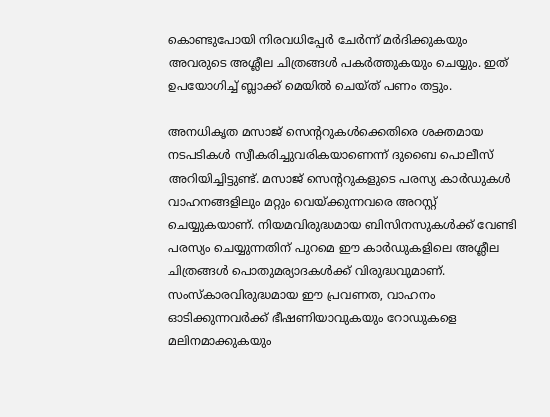കൊണ്ടുപോയി നിരവധിപ്പേര്‍ ചേര്‍ന്ന് മര്‍ദിക്കുകയും അവരുടെ അശ്ലീല ചിത്രങ്ങള്‍ പകര്‍ത്തുകയും ചെയ്യും. ഇത് ഉപയോഗിച്ച് ബ്ലാക്ക് മെയില്‍ ചെയ്‍ത് പണം തട്ടും.

അനധികൃത മസാജ് സെന്ററുകള്‍ക്കെതിരെ ശക്തമായ നടപടികള്‍ സ്വീകരിച്ചുവരികയാണെന്ന് ദുബൈ പൊലീസ് അറിയിച്ചിട്ടുണ്ട്. മസാജ് സെന്ററുകളുടെ പരസ്യ കാര്‍ഡുകള്‍ വാഹനങ്ങളിലും മറ്റും വെയ്‍ക്കുന്നവരെ അറസ്റ്റ് ചെയ്യുകയാണ്. നിയമവിരുദ്ധമായ ബിസിനസുകള്‍ക്ക് വേണ്ടി പരസ്യം ചെയ്യുന്നതിന് പുറമെ ഈ കാര്‍ഡുകളിലെ അശ്ലീല ചിത്രങ്ങള്‍ പൊതുമര്യാദകള്‍ക്ക് വിരുദ്ധവുമാണ്. സംസ്‍കാരവിരുദ്ധമായ ഈ പ്രവണത, വാഹനം ഓടിക്കുന്നവര്‍ക്ക് ഭീഷണിയാവുകയും റോഡുകളെ മലിനമാക്കുകയും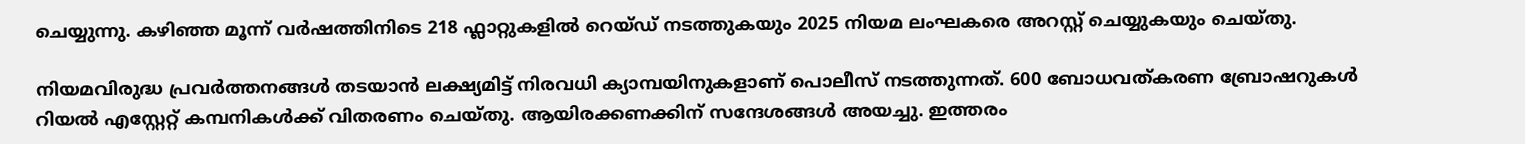ചെയ്യുന്നു. കഴിഞ്ഞ മൂന്ന് വര്‍ഷത്തിനിടെ 218 ഫ്ലാറ്റുകളില്‍ റെയ്‍ഡ് നടത്തുകയും 2025 നിയമ ലംഘകരെ അറസ്റ്റ് ചെയ്യുകയും ചെയ്‍തു.

നിയമവിരുദ്ധ പ്രവര്‍ത്തനങ്ങള്‍ തടയാന്‍ ലക്ഷ്യമിട്ട് നിരവധി ക്യാമ്പയിനുകളാണ് പൊലീസ് നടത്തുന്നത്. 600 ബോധവത്കരണ ബ്രോഷറുകള്‍ റിയല്‍ എസ്റ്റേറ്റ് കമ്പനികള്‍ക്ക് വിതരണം ചെയ്‍തു. ആയിരക്കണക്കിന് സന്ദേശങ്ങള്‍ അയച്ചു. ഇത്തരം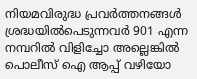നിയമവിരുദ്ധ പ്രവര്‍ത്തനങ്ങള്‍ ശ്രദ്ധയില്‍പെടുന്നവര്‍ 901 എന്ന നമ്പറില്‍ വിളിച്ചോ അല്ലെങ്കില്‍ പൊലീസ് ഐ ആപ്പ് വഴിയോ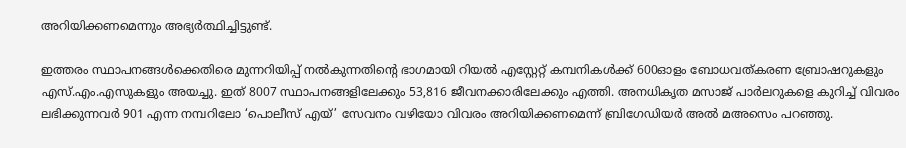അറിയിക്കണമെന്നും അഭ്യര്‍ത്ഥിച്ചിട്ടുണ്ട്.

ഇത്തരം സ്ഥാപനങ്ങൾക്കെതിരെ മുന്നറിയിപ്പ് നൽകുന്നതിന്‍റെ ഭാഗമായി റിയൽ എസ്റ്റേറ്റ് കമ്പനികൾക്ക് 600ഓളം ബോധവത്കരണ ബ്രോഷറുകളും എസ്.എം.എസുകളും അയച്ചു. ഇത് 8007 സ്ഥാപനങ്ങളിലേക്കും 53,816 ജീവനക്കാരിലേക്കും എത്തി. അനധികൃത മസാജ് പാർലറുകളെ കുറിച്ച് വിവരം ലഭിക്കുന്നവർ 901 എന്ന നമ്പറിലോ ‘പൊലീസ് എയ്’ സേവനം വഴിയോ വിവരം അറിയിക്കണമെന്ന് ബ്രിഗേഡിയർ അൽ മഅസെം പറഞ്ഞു.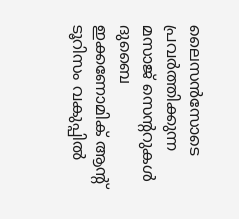ലൈസന്‍സോടെ പ്രവര്‍ത്തിക്കുന്ന മസാജ് സെന്ററുകള്‍ ദുബൈ ഇക്കണോമിക് ആന്റ് ടൂറിസം വകുപ്പില്‍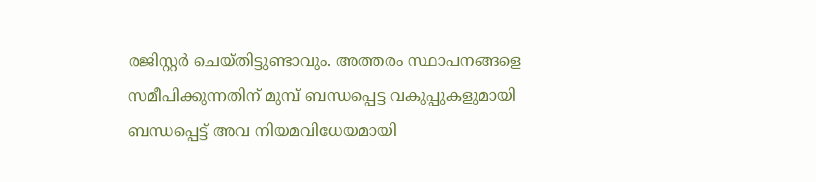രജിസ്റ്റര്‍ ചെയ്‍തിട്ടുണ്ടാവും. അത്തരം സ്ഥാപനങ്ങളെ സമീപിക്കുന്നതിന് മുമ്പ് ബന്ധപ്പെട്ട വകുപ്പുകളുമായി ബന്ധപ്പെട്ട് അവ നിയമവിധേയമായി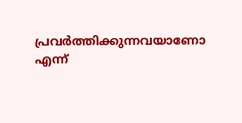പ്രവര്‍ത്തിക്കുന്നവയാണോ എന്ന്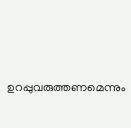ഉറപ്പുവരുത്തണമെന്നും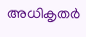അധികൃതര്‍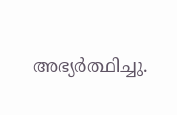അഭ്യര്‍ത്ഥിച്ചു.